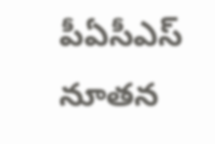పీఏసీఎస్ నూతన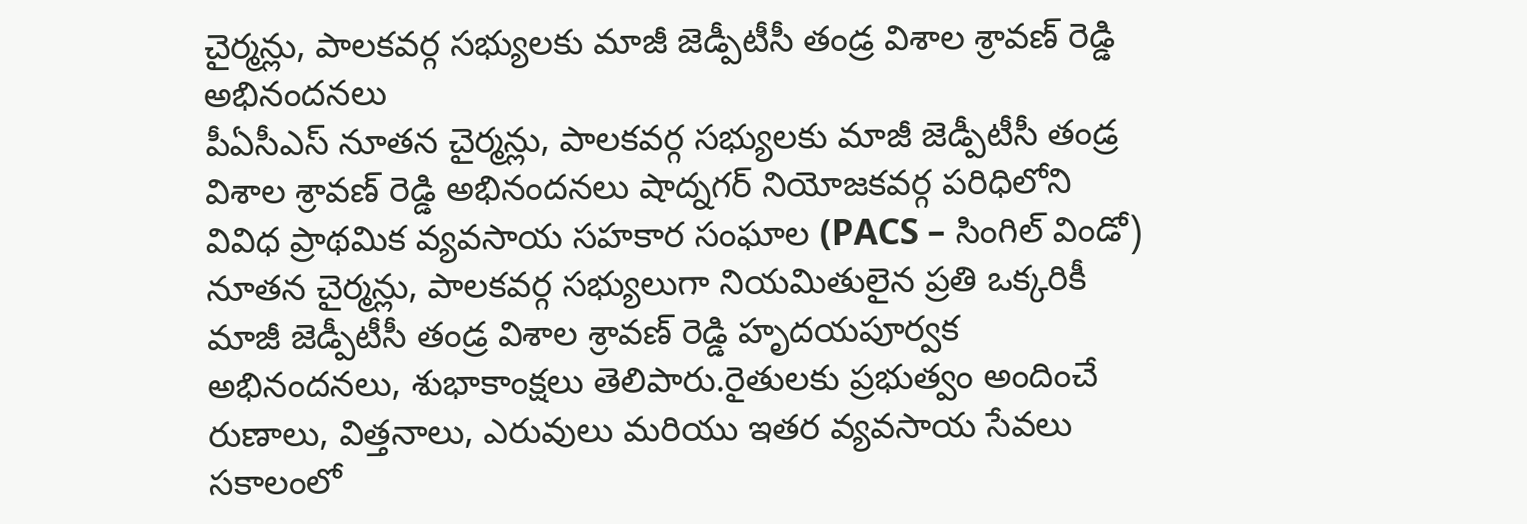చైర్మన్లు, పాలకవర్గ సభ్యులకు మాజీ జెడ్పీటీసీ తండ్ర విశాల శ్రావణ్ రెడ్డి అభినందనలు
పీఏసీఎస్ నూతన చైర్మన్లు, పాలకవర్గ సభ్యులకు మాజీ జెడ్పీటీసీ తండ్ర విశాల శ్రావణ్ రెడ్డి అభినందనలు షాద్నగర్ నియోజకవర్గ పరిధిలోని వివిధ ప్రాథమిక వ్యవసాయ సహకార సంఘాల (PACS – సింగిల్ విండో) నూతన చైర్మన్లు, పాలకవర్గ సభ్యులుగా నియమితులైన ప్రతి ఒక్కరికీ మాజీ జెడ్పీటీసీ తండ్ర విశాల శ్రావణ్ రెడ్డి హృదయపూర్వక అభినందనలు, శుభాకాంక్షలు తెలిపారు.రైతులకు ప్రభుత్వం అందించే రుణాలు, విత్తనాలు, ఎరువులు మరియు ఇతర వ్యవసాయ సేవలు సకాలంలో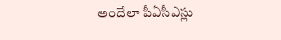అందేలా పీఏసీఎస్లు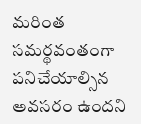మరింత సమర్థవంతంగా పనిచేయాల్సిన అవసరం ఉందని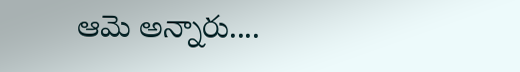ఆమె అన్నారు....